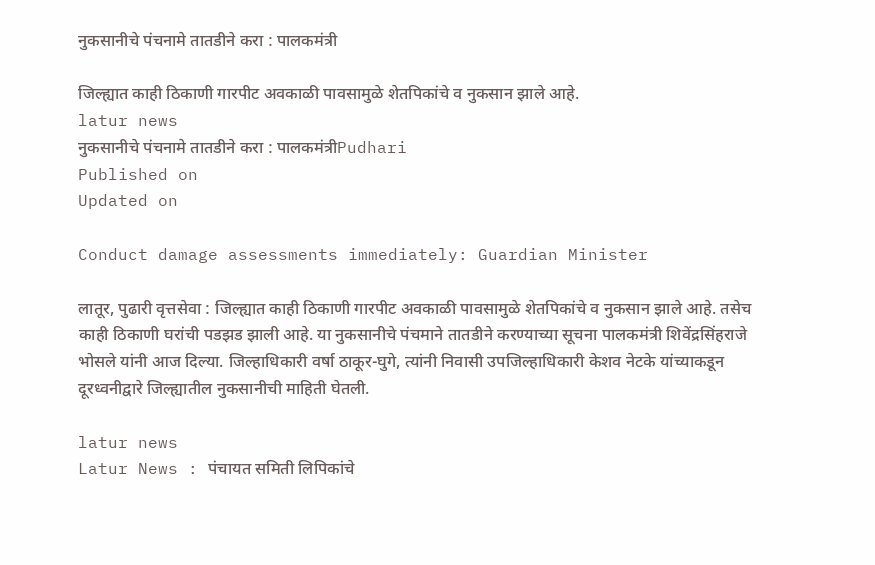नुकसानीचे पंचनामे तातडीने करा : पालकमंत्री

जिल्ह्यात काही ठिकाणी गारपीट अवकाळी पावसामुळे शेतपिकांचे व नुकसान झाले आहे.
latur news
नुकसानीचे पंचनामे तातडीने करा : पालकमंत्रीPudhari
Published on
Updated on

Conduct damage assessments immediately: Guardian Minister

लातूर, पुढारी वृत्तसेवा : जिल्ह्यात काही ठिकाणी गारपीट अवकाळी पावसामुळे शेतपिकांचे व नुकसान झाले आहे. तसेच काही ठिकाणी घरांची पडझड झाली आहे. या नुकसानीचे पंचमाने तातडीने करण्याच्या सूचना पालकमंत्री शिवेंद्रसिंहराजे भोसले यांनी आज दिल्या. जिल्हाधिकारी वर्षा ठाकूर-घुगे, त्यांनी निवासी उपजिल्हाधिकारी केशव नेटके यांच्याकडून दूरध्वनीद्वारे जिल्ह्यातील नुकसानीची माहिती घेतली.

latur news
Latur News : पंचायत समिती लिपिकांचे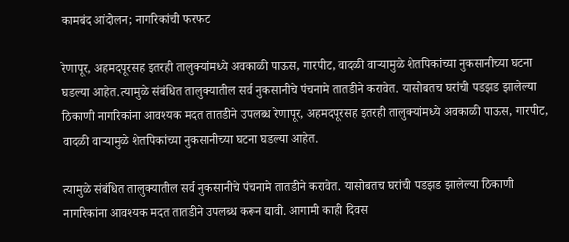कामबंद आंदोलन; नागरिकांची फरफट

रेणापूर, अहमदपूरसह इतरही तालुक्यांमध्ये अवकाळी पाऊस, गारपीट, वादळी वाऱ्यामुळे शेतपिकांच्या नुकसानीच्या घटना घडल्या आहेत.त्यामुळे संबंधित तालुक्यातील सर्व नुकसानीचे पंचनामे तातडीने करावेत. यासोबतच घरांची पडझड झालेल्या ठिकाणी नागरिकांना आवश्यक मदत तातडीने उपलब्ध रेणापूर, अहमदपूरसह इतरही तालुक्यांमध्ये अवकाळी पाऊस, गारपीट, वादळी वाऱ्यामुळे शेतपिकांच्या नुकसानीच्या घटना घडल्या आहेत.

त्यामुळे संबंधित तालुक्यातील सर्व नुकसानीचे पंचनामे तातडीने करावेत. यासोबतच घरांची पडझड झालेल्या ठिकाणी नागरिकांना आवश्यक मदत तातडीने उपलब्ध करून द्यावी. आगामी काही दिवस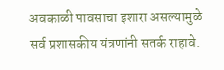अवकाळी पावसाचा इशारा असल्यामुळे सर्व प्रशासकीय यंत्रणांनी सतर्क राहावे.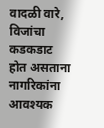वादळी वारे, विजांचा कडकडाट होत असताना नागरिकांना आवश्यक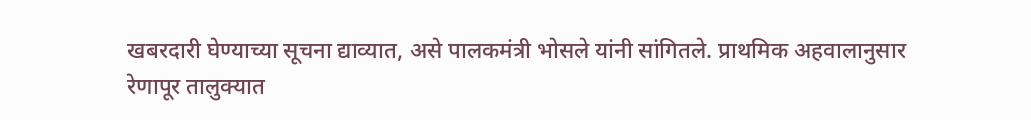खबरदारी घेण्याच्या सूचना द्याव्यात, असे पालकमंत्री भोसले यांनी सांगितले. प्राथमिक अहवालानुसार रेणापूर तालुक्यात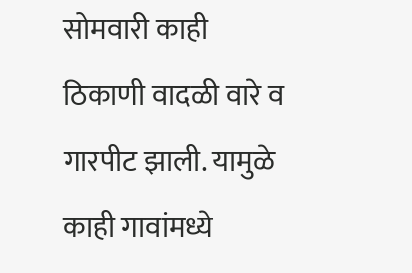सोमवारी काही ठिकाणी वादळी वारे व गारपीट झाली. यामुळे काही गावांमध्ये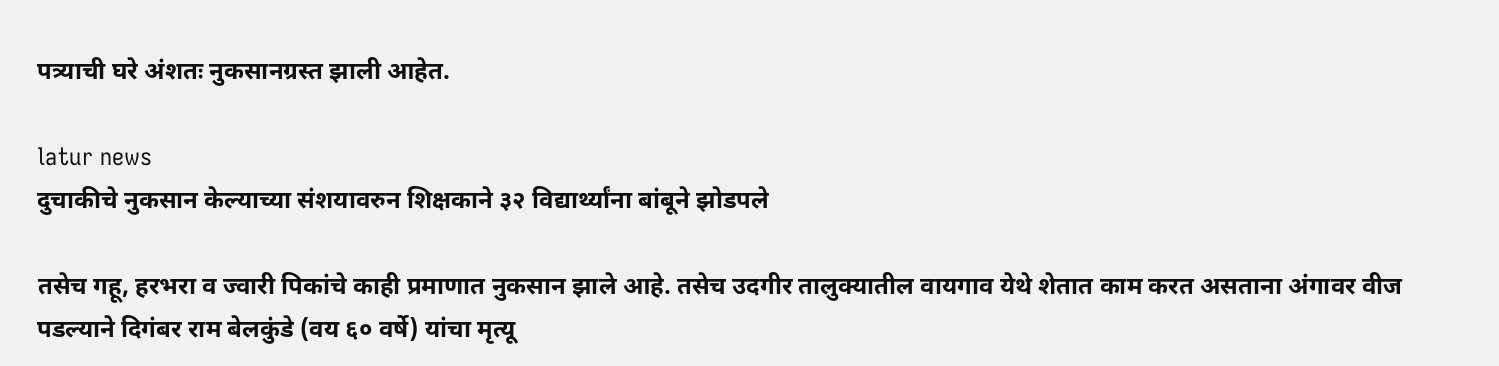पत्र्याची घरे अंशतः नुकसानग्रस्त झाली आहेत.

latur news
दुचाकीचे नुकसान केल्याच्या संशयावरुन शिक्षकाने ३२ विद्यार्थ्यांना बांबूने झोडपले

तसेच गहू, हरभरा व ज्वारी पिकांचे काही प्रमाणात नुकसान झाले आहे. तसेच उदगीर तालुक्यातील वायगाव येथे शेतात काम करत असताना अंगावर वीज पडल्याने दिगंबर राम बेलकुंडे (वय ६० वर्षे) यांचा मृत्यू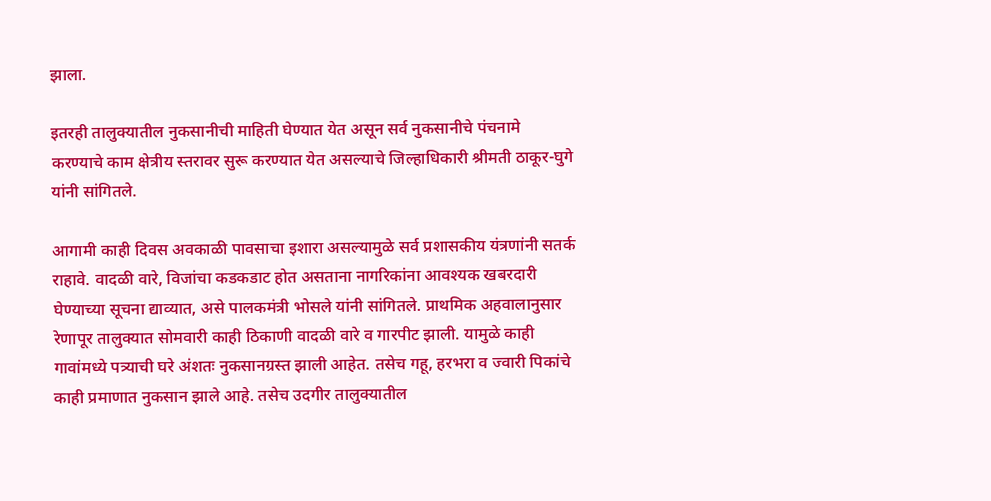झाला.

इतरही तालुक्यातील नुकसानीची माहिती घेण्यात येत असून सर्व नुकसानीचे पंचनामे करण्याचे काम क्षेत्रीय स्तरावर सुरू करण्यात येत असल्याचे जिल्हाधिकारी श्रीमती ठाकूर-घुगे यांनी सांगितले.

आगामी काही दिवस अवकाळी पावसाचा इशारा असल्यामुळे सर्व प्रशासकीय यंत्रणांनी सतर्क राहावे. वादळी वारे, विजांचा कडकडाट होत असताना नागरिकांना आवश्यक खबरदारी घेण्याच्या सूचना द्याव्यात, असे पालकमंत्री भोसले यांनी सांगितले. प्राथमिक अहवालानुसार रेणापूर तालुक्यात सोमवारी काही ठिकाणी वादळी वारे व गारपीट झाली. यामुळे काही गावांमध्ये पत्र्याची घरे अंशतः नुकसानग्रस्त झाली आहेत. तसेच गहू, हरभरा व ज्वारी पिकांचे काही प्रमाणात नुकसान झाले आहे. तसेच उदगीर तालुक्यातील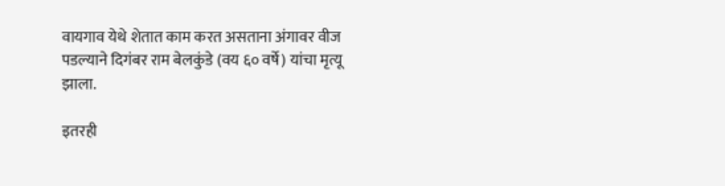वायगाव येथे शेतात काम करत असताना अंगावर वीज पडल्याने दिगंबर राम बेलकुंडे (वय ६० वर्षे) यांचा मृत्यू झाला.

इतरही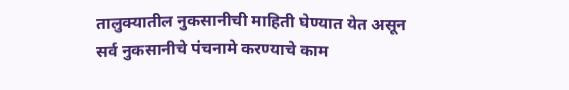तालुक्यातील नुकसानीची माहिती घेण्यात येत असून सर्व नुकसानीचे पंचनामे करण्याचे काम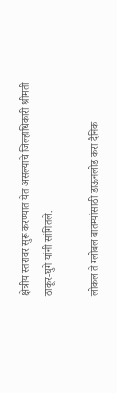क्षेत्रीय स्तरावर सुरू करण्यात येत असल्याचे जिल्हाधिकारी श्रीमती ठाकूर-घुगे यांनी सांगितले.

लोकल ते ग्लोबल बातम्यांसाठी डाऊनलोड करा दैनिक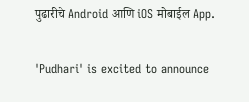पुढारीचे Android आणि iOS मोबाईल App.

'Pudhari' is excited to announce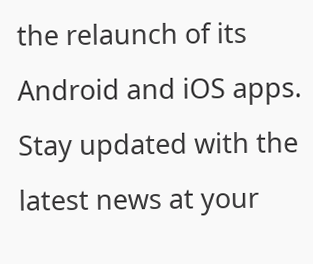the relaunch of its Android and iOS apps. Stay updated with the latest news at your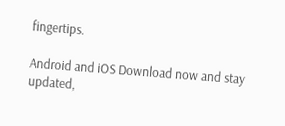fingertips.

Android and iOS Download now and stay updated,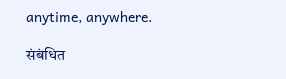anytime, anywhere.

संबंधित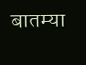बातम्या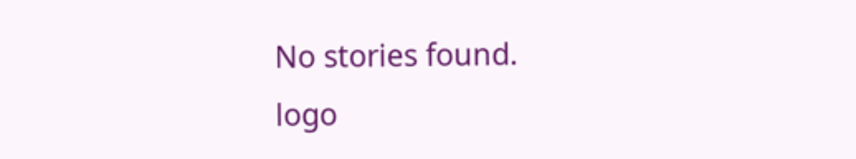No stories found.
logo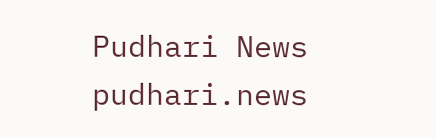Pudhari News
pudhari.news